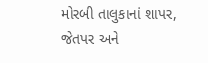મોરબી તાલુકાનાં શાપર, જેતપર અને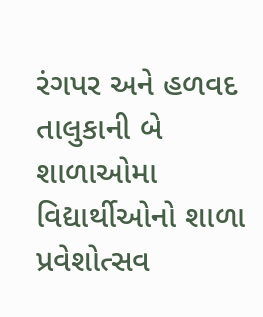રંગપર અને હળવદ તાલુકાની બે શાળાઓમા વિદ્યાર્થીઓનો શાળા પ્રવેશોત્સવ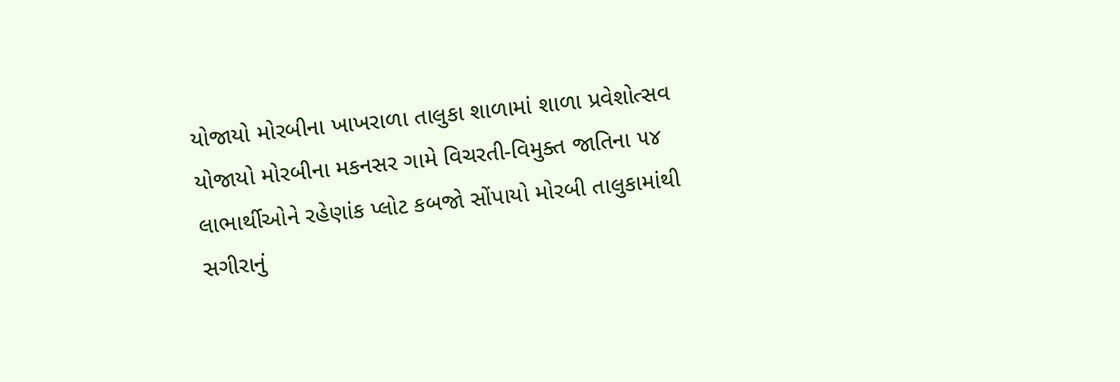યોજાયો મોરબીના ખાખરાળા તાલુકા શાળામાં શાળા પ્રવેશોત્સવ યોજાયો મોરબીના મકનસર ગામે વિચરતી-વિમુક્ત જાતિના ૫૪ લાભાર્થીઓને રહેણાંક પ્લોટ કબજો સોંપાયો મોરબી તાલુકામાંથી સગીરાનું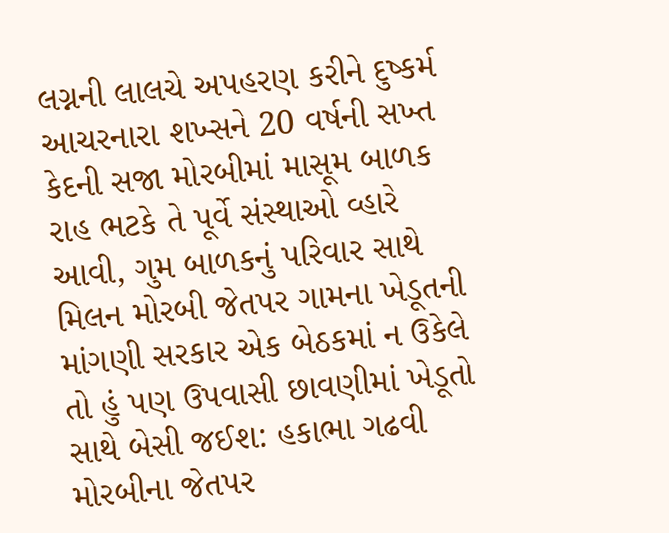લગ્નની લાલચે અપહરણ કરીને દુષ્કર્મ આચરનારા શખ્સને 20 વર્ષની સખ્ત કેદની સજા મોરબીમાં માસૂમ બાળક રાહ ભટકે તે પૂર્વે સંસ્થાઓ વ્હારે આવી, ગુમ બાળકનું પરિવાર સાથે મિલન મોરબી જેતપર ગામના ખેડૂતની માંગણી સરકાર એક બેઠકમાં ન ઉકેલે તો હું પણ ઉપવાસી છાવણીમાં ખેડૂતો સાથે બેસી જઈશ: હકાભા ગઢવી મોરબીના જેતપર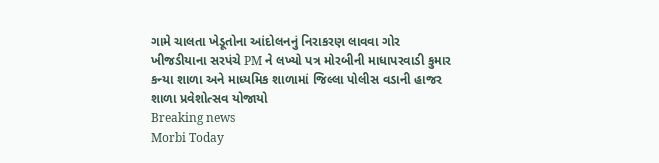ગામે ચાલતા ખેડૂતોના આંદોલનનું નિરાકરણ લાવવા ગોર ખીજડીયાના સરપંચે PM ને લખ્યો પત્ર મોરબીની માધાપરવાડી કુમાર કન્યા શાળા અને માધ્યમિક શાળામાં જિલ્લા પોલીસ વડાની હાજર શાળા પ્રવેશોત્સવ યોજાયો
Breaking news
Morbi Today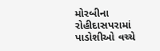મોરબીના રોહીદાસપરામાં પાડોશીઓ વચ્ચે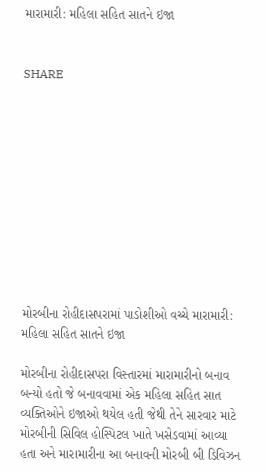મારામારી: મહિલા સહિત સાતને ઇજા


SHARE











મોરબીના રોહીદાસપરામાં પાડોશીઓ વચ્ચે મારામારી: મહિલા સહિત સાતને ઇજા

મોરબીના રોહીદાસપરા વિસ્તારમાં મારામારીનો બનાવ બન્યો હતો જે બનાવવામાં એક મહિલા સહિત સાત વ્યક્તિઓને ઇજાઓ થયેલ હતી જેથી તેને સારવાર માટે મોરબીની સિવિલ હોસ્પિટલ ખાતે ખસેડવામાં આવ્યા હતા અને મારામારીના આ બનાવની મોરબી બી ડિવિઝન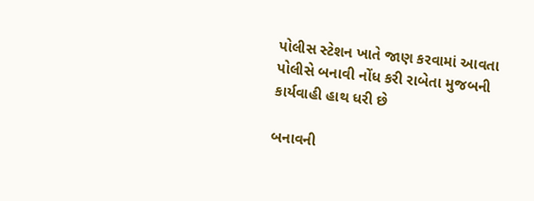પોલીસ સ્ટેશન ખાતે જાણ કરવામાં આવતા પોલીસે બનાવી નોંધ કરી રાબેતા મુજબની કાર્યવાહી હાથ ધરી છે

બનાવની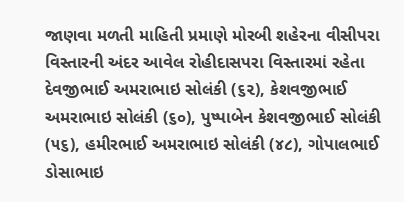જાણવા મળતી માહિતી પ્રમાણે મોરબી શહેરના વીસીપરા વિસ્તારની અંદર આવેલ રોહીદાસપરા વિસ્તારમાં રહેતા દેવજીભાઈ અમરાભાઇ સોલંકી (૬૨), કેશવજીભાઈ અમરાભાઇ સોલંકી (૬૦), પુષ્પાબેન કેશવજીભાઈ સોલંકી (૫૬), હમીરભાઈ અમરાભાઇ સોલંકી (૪૮), ગોપાલભાઈ ડોસાભાઇ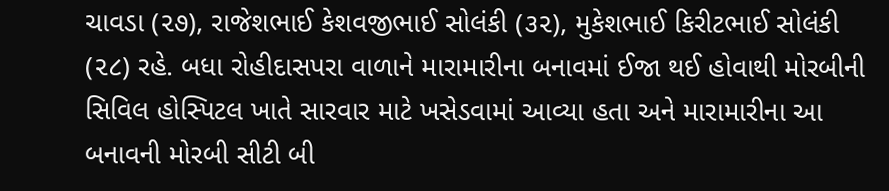ચાવડા (૨૭), રાજેશભાઈ કેશવજીભાઈ સોલંકી (૩૨), મુકેશભાઈ કિરીટભાઈ સોલંકી (૨૮) રહે. બધા રોહીદાસપરા વાળાને મારામારીના બનાવમાં ઈજા થઈ હોવાથી મોરબીની સિવિલ હોસ્પિટલ ખાતે સારવાર માટે ખસેડવામાં આવ્યા હતા અને મારામારીના આ બનાવની મોરબી સીટી બી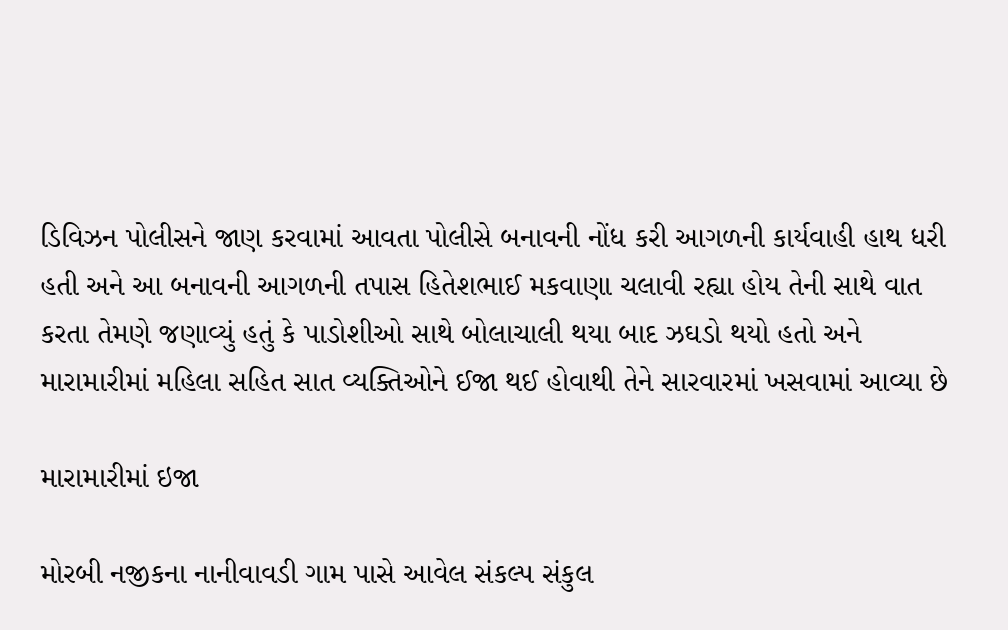ડિવિઝન પોલીસને જાણ કરવામાં આવતા પોલીસે બનાવની નોંધ કરી આગળની કાર્યવાહી હાથ ધરી હતી અને આ બનાવની આગળની તપાસ હિતેશભાઈ મકવાણા ચલાવી રહ્યા હોય તેની સાથે વાત કરતા તેમણે જણાવ્યું હતું કે પાડોશીઓ સાથે બોલાચાલી થયા બાદ ઝઘડો થયો હતો અને મારામારીમાં મહિલા સહિત સાત વ્યક્તિઓને ઈજા થઈ હોવાથી તેને સારવારમાં ખસવામાં આવ્યા છે

મારામારીમાં ઇજા

મોરબી નજીકના નાનીવાવડી ગામ પાસે આવેલ સંકલ્પ સંકુલ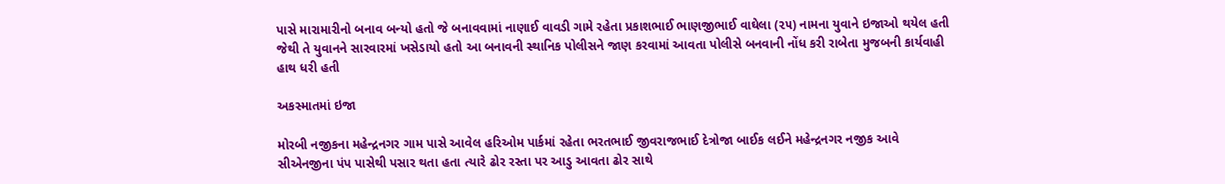પાસે મારામારીનો બનાવ બન્યો હતો જે બનાવવામાં નાણાઈ વાવડી ગામે રહેતા પ્રકાશભાઈ ભાણજીભાઈ વાઘેલા (૨૫) નામના યુવાને ઇજાઓ થયેલ હતી જેથી તે યુવાનને સારવારમાં ખસેડાયો હતો આ બનાવની સ્થાનિક પોલીસને જાણ કરવામાં આવતા પોલીસે બનવાની નોંધ કરી રાબેતા મુજબની કાર્યવાહી હાથ ધરી હતી

અકસ્માતમાં ઇજા

મોરબી નજીકના મહેન્દ્રનગર ગામ પાસે આવેલ હરિઓમ પાર્કમાં રહેતા ભરતભાઈ જીવરાજભાઈ દેત્રોજા બાઈક લઈને મહેન્દ્રનગર નજીક આવે સીએનજીના પંપ પાસેથી પસાર થતા હતા ત્યારે ઢોર રસ્તા પર આડુ આવતા ઢોર સાથે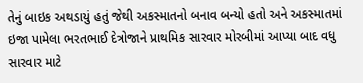તેનું બાઇક અથડાયું હતું જેથી અકસ્માતનો બનાવ બન્યો હતો અને અકસ્માતમાં ઇજા પામેલા ભરતભાઈ દેત્રોજાને પ્રાથમિક સારવાર મોરબીમાં આપ્યા બાદ વધુ સારવાર માટે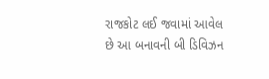રાજકોટ લઈ જવામાં આવેલ છે આ બનાવની બી ડિવિઝન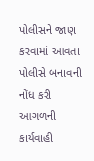પોલીસને જાણ કરવામાં આવતા પોલીસે બનાવની નોંધ કરી આગળની કાર્યવાહી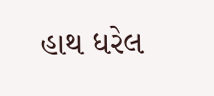હાથ ધરેલ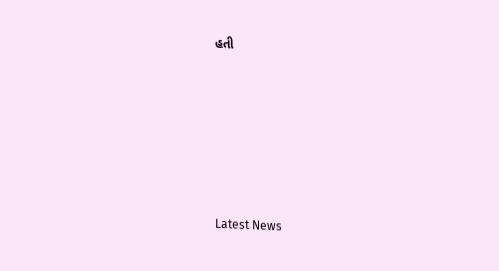હતી






Latest News